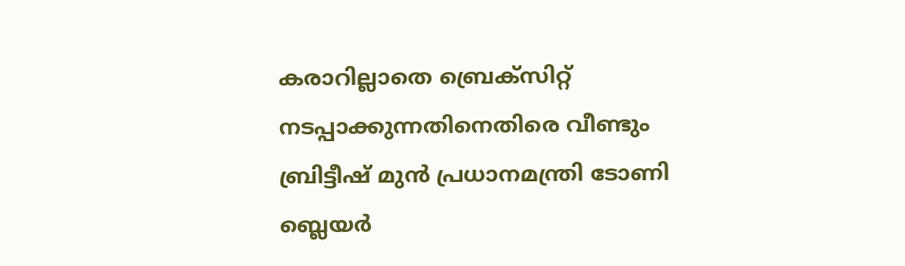കരാറില്ലാതെ ബ്രെക്സിറ്റ് നടപ്പാക്കുന്നതിനെതിരെ വീണ്ടും ബ്രിട്ടീഷ് മുന്‍ പ്രധാനമന്ത്രി ടോണി ബ്ലെയര്‍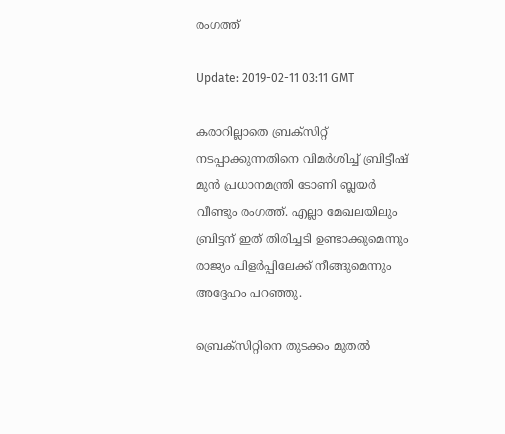രംഗത്ത്

Update: 2019-02-11 03:11 GMT

കരാറില്ലാതെ ബ്രക്‌സിറ്റ്‌ നടപ്പാക്കുന്നതിനെ വിമര്‍ശിച്ച്‌ ബ്രിട്ടീഷ്‌ മുന്‍ പ്രധാനമന്ത്രി ടോണി ബ്ലയര്‍ വീണ്ടും രംഗത്ത്‌. എല്ലാ മേഖലയിലും ബ്രിട്ടന്‌ ഇത്‌ തിരിച്ചടി ഉണ്ടാക്കുമെന്നും രാജ്യം പിളര്‍പ്പിലേക്ക്‌ നീങ്ങുമെന്നും അദ്ദേഹം പറഞ്ഞു.

ബ്രെക്‌സിറ്റിനെ തുടക്കം മുതല്‍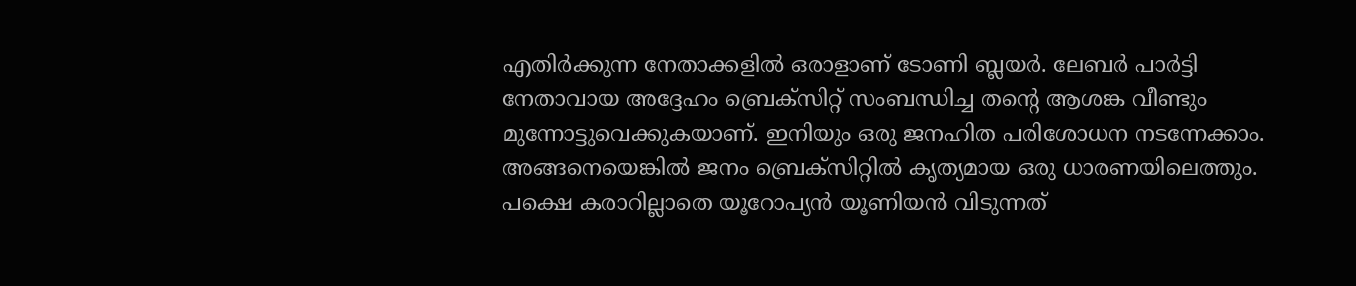എതിര്‍ക്കുന്ന നേതാക്കളില്‍ ഒരാളാണ്‌ ടോണി ബ്ലയര്‍. ലേബര്‍ പാര്‍ട്ടി നേതാവായ അദ്ദേഹം ബ്രെക്‌സിറ്റ്‌ സംബന്ധിച്ച തന്റെ ആശങ്ക വീണ്ടും മുന്നോട്ടുവെക്കുകയാണ്‌. ഇനിയും ഒരു ജനഹിത പരിശോധന നടന്നേക്കാം. അങ്ങനെയെങ്കില്‍ ജനം ബ്രെക്‌സിറ്റില്‍ കൃത്യമായ ഒരു ധാരണയിലെത്തും. പക്ഷെ കരാറില്ലാതെ യൂറോപ്യന്‍ യൂണിയന്‍ വിടുന്നത്‌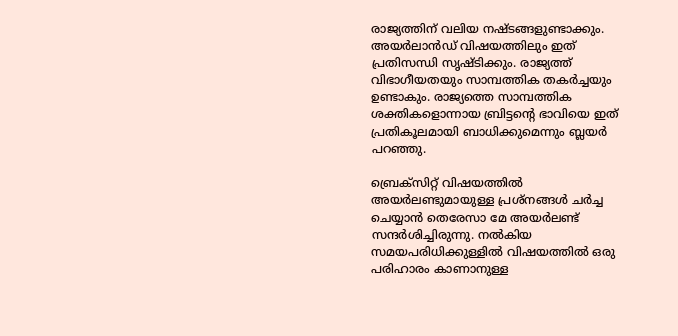രാജ്യത്തിന്‌ വലിയ നഷ്ടങ്ങളുണ്ടാക്കും. അയര്‍ലാന്‍ഡ്‌ വിഷയത്തിലും ഇത്‌ പ്രതിസന്ധി സൃഷ്ടിക്കും. രാജ്യത്ത്‌ വിഭാഗീയതയും സാമ്പത്തിക തകര്‍ച്ചയും ഉണ്ടാകും. രാജ്യത്തെ സാമ്പത്തിക ശക്തികളൊന്നായ ബ്രിട്ടന്റെ ഭാവിയെ ഇത് പ്രതികൂലമായി ബാധിക്കുമെന്നും ബ്ലയര്‍ പറഞ്ഞു.

ബ്രെക്‌സിറ്റ്‌ വിഷയത്തില്‍ അയര്‍ലണ്ടുമായുള്ള പ്രശ്നങ്ങള്‍ ചര്‍ച്ച ചെയ്യാന്‍ തെരേസാ മേ അയര്‍ലണ്ട് സന്ദര്‍ശിച്ചിരുന്നു. നല്‍കിയ സമയപരിധിക്കുള്ളില്‍ വിഷയത്തില്‍ ഒരു പരിഹാരം കാണാനുള്ള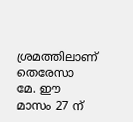ശ്രമത്തിലാണ് തെരേസാ മേ. ഈ മാസം 27 ന്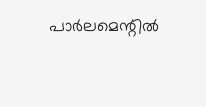പാര്‍ലമെന്റില്‍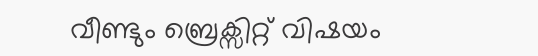വീണ്ടും ബ്രെക്സിറ്റ് വിഷയം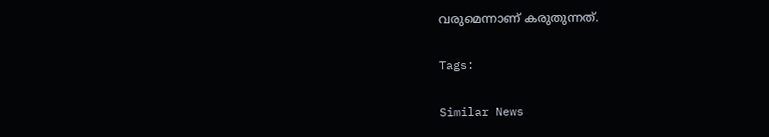വരുമെന്നാണ് കരുതുന്നത്.

Tags:

Similar News